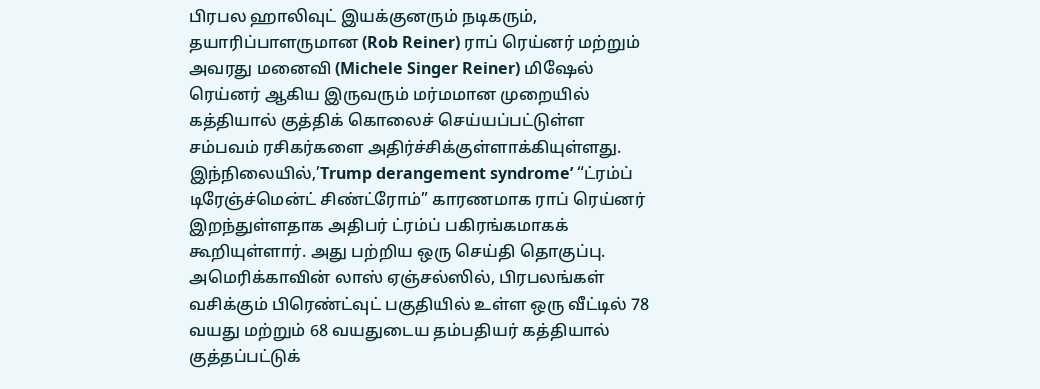பிரபல ஹாலிவுட் இயக்குனரும் நடிகரும், தயாரிப்பாளருமான (Rob Reiner) ராப் ரெய்னர் மற்றும் அவரது மனைவி (Michele Singer Reiner) மிஷேல் ரெய்னர் ஆகிய இருவரும் மர்மமான முறையில் கத்தியால் குத்திக் கொலைச் செய்யப்பட்டுள்ள சம்பவம் ரசிகர்களை அதிர்ச்சிக்குள்ளாக்கியுள்ளது. இந்நிலையில்,’Trump derangement syndrome’ “ட்ரம்ப் டிரேஞ்ச்மென்ட் சிண்ட்ரோம்” காரணமாக ராப் ரெய்னர் இறந்துள்ளதாக அதிபர் ட்ரம்ப் பகிரங்கமாகக் கூறியுள்ளார். அது பற்றிய ஒரு செய்தி தொகுப்பு.
அமெரிக்காவின் லாஸ் ஏஞ்சல்ஸில், பிரபலங்கள் வசிக்கும் பிரெண்ட்வுட் பகுதியில் உள்ள ஒரு வீட்டில் 78 வயது மற்றும் 68 வயதுடைய தம்பதியர் கத்தியால் குத்தப்பட்டுக்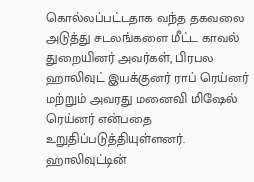கொல்லப்பட்டதாக வந்த தகவலை அடுத்து சடலங்களை மீட்ட காவல் துறையினர் அவர்கள், பிரபல ஹாலிவுட் இயக்குனர் ராப் ரெய்னர் மற்றும் அவரது மனைவி மிஷேல் ரெய்னர் என்பதை உறுதிப்படுத்தியுள்ளனர்.
ஹாலிவுட்டின்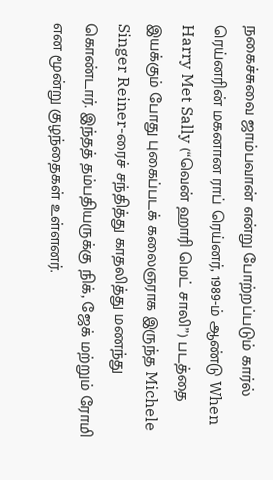நகைச்சுவை ஜாம்பவான் என்று போற்றப்படும் கார்ல் ரெய்னரின் மகனான ராப் ரெய்னர், 1989-ம் ஆண்டு When Harry Met Sally (“வென் ஹாரி மெட் சாலி”) படத்தை இயக்கும் போது புகைப்படக் கலைஞராக இருந்த Michele Singer Reiner-ரைச் சந்தித்து காதலித்து மணந்து கொண்டார். இந்தத் தம்பதியருக்கு நிக், ஜேக் மற்றும் ரோமி என மூன்று குழந்தைகள் உள்ளனர்.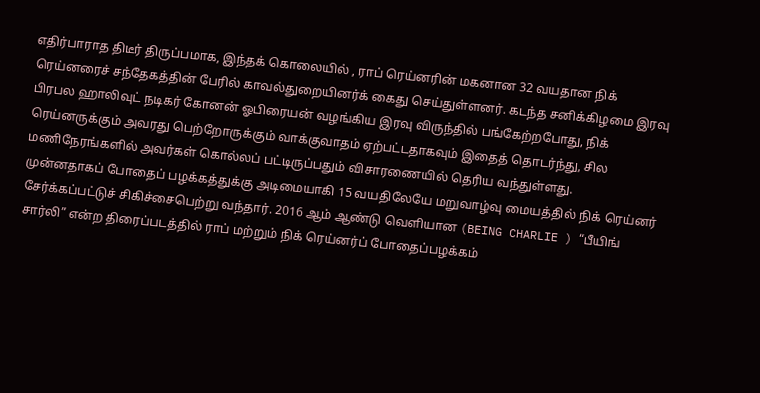எதிர்பாராத திடீர் திருப்பமாக, இந்தக் கொலையில் , ராப் ரெய்னரின் மகனான 32 வயதான நிக் ரெய்னரைச் சந்தேகத்தின் பேரில் காவல்துறையினர்க் கைது செய்துள்ளனர். கடந்த சனிக்கிழமை இரவு பிரபல ஹாலிவுட் நடிகர் கோனன் ஓபிரையன் வழங்கிய இரவு விருந்தில் பங்கேற்றபோது, நிக் ரெய்னருக்கும் அவரது பெற்றோருக்கும் வாக்குவாதம் ஏற்பட்டதாகவும் இதைத் தொடர்ந்து, சில மணிநேரங்களில் அவர்கள் கொல்லப் பட்டிருப்பதும் விசாரணையில் தெரிய வந்துள்ளது.
முன்னதாகப் போதைப் பழக்கத்துக்கு அடிமையாகி 15 வயதிலேயே மறுவாழ்வு மையத்தில் நிக் ரெய்னர் சேர்க்கப்பட்டுச் சிகிச்சைபெற்று வந்தார். 2016 ஆம் ஆண்டு வெளியான (BEING CHARLIE ) “பீயிங் சார்லி” என்ற திரைப்படத்தில் ராப் மற்றும் நிக் ரெய்னர்ப் போதைப்பழக்கம்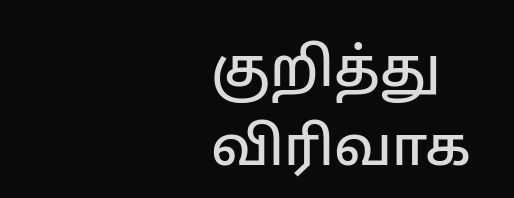குறித்து விரிவாக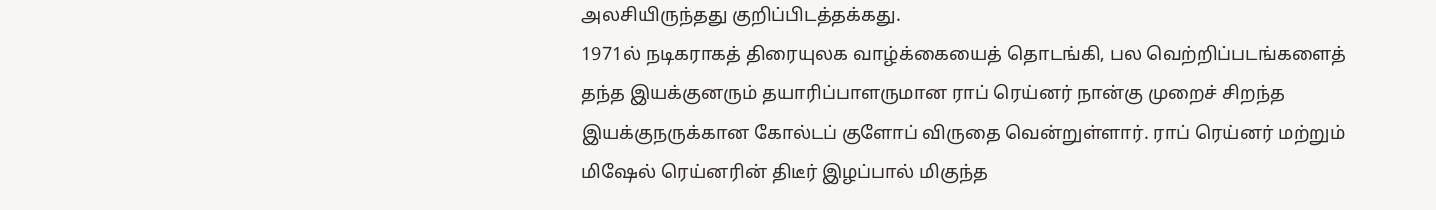அலசியிருந்தது குறிப்பிடத்தக்கது.
1971ல் நடிகராகத் திரையுலக வாழ்க்கையைத் தொடங்கி, பல வெற்றிப்படங்களைத் தந்த இயக்குனரும் தயாரிப்பாளருமான ராப் ரெய்னர் நான்கு முறைச் சிறந்த இயக்குநருக்கான கோல்டப் குளோப் விருதை வென்றுள்ளார். ராப் ரெய்னர் மற்றும் மிஷேல் ரெய்னரின் திடீர் இழப்பால் மிகுந்த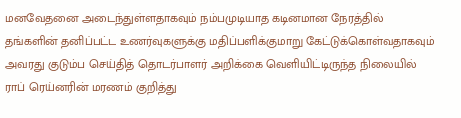மனவேதனை அடைந்துள்ளதாகவும் நம்பமுடியாத கடினமான நேரத்தில் தங்களின் தனிப்பட்ட உணர்வுகளுக்கு மதிப்பளிக்குமாறு கேட்டுக்கொள்வதாகவும் அவரது குடும்ப செய்தித் தொடர்பாளர் அறிக்கை வெளியிட்டிருந்த நிலையில் ராப் ரெய்னரின் மரணம் குறித்து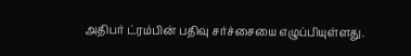அதிபர் ட்ரம்பின் பதிவு சர்ச்சையை எழுப்பியுள்ளது.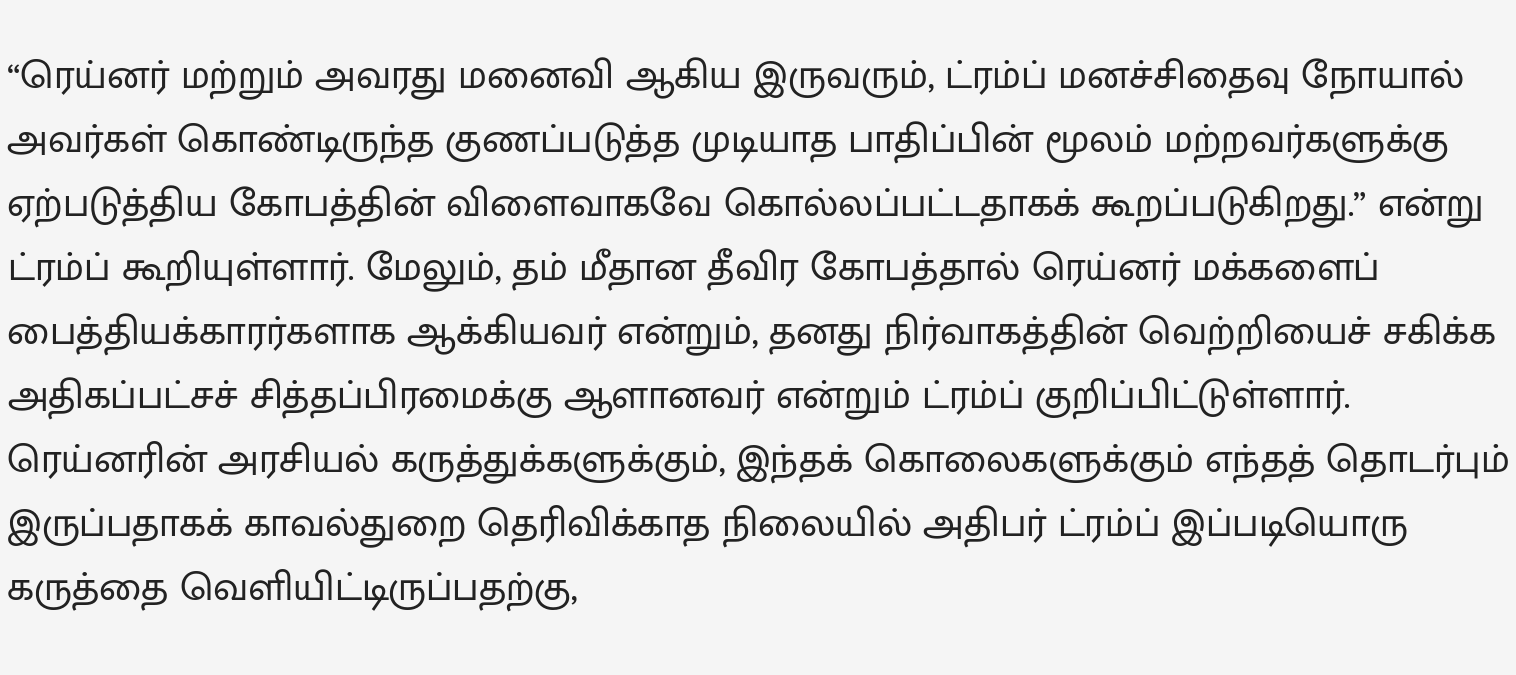“ரெய்னர் மற்றும் அவரது மனைவி ஆகிய இருவரும், ட்ரம்ப் மனச்சிதைவு நோயால் அவர்கள் கொண்டிருந்த குணப்படுத்த முடியாத பாதிப்பின் மூலம் மற்றவர்களுக்கு ஏற்படுத்திய கோபத்தின் விளைவாகவே கொல்லப்பட்டதாகக் கூறப்படுகிறது.” என்று ட்ரம்ப் கூறியுள்ளார். மேலும், தம் மீதான தீவிர கோபத்தால் ரெய்னர் மக்களைப் பைத்தியக்காரர்களாக ஆக்கியவர் என்றும், தனது நிர்வாகத்தின் வெற்றியைச் சகிக்க அதிகப்பட்சச் சித்தப்பிரமைக்கு ஆளானவர் என்றும் ட்ரம்ப் குறிப்பிட்டுள்ளார்.
ரெய்னரின் அரசியல் கருத்துக்களுக்கும், இந்தக் கொலைகளுக்கும் எந்தத் தொடர்பும் இருப்பதாகக் காவல்துறை தெரிவிக்காத நிலையில் அதிபர் ட்ரம்ப் இப்படியொரு கருத்தை வெளியிட்டிருப்பதற்கு,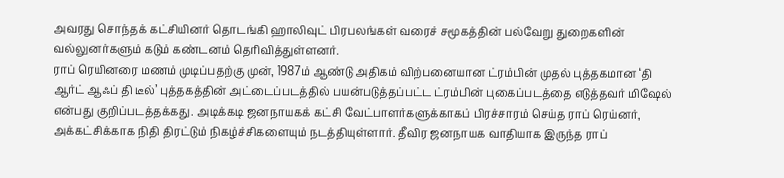அவரது சொந்தக் கட்சியினர் தொடங்கி ஹாலிவுட் பிரபலங்கள் வரைச் சமூகத்தின் பல்வேறு துறைகளின் வல்லுனர்களும் கடும் கண்டனம் தெரிவித்துள்ளனர்.
ராப் ரெயினரை மணம் முடிப்பதற்கு முன், 1987ம் ஆண்டு அதிகம் விற்பனையான ட்ரம்பின் முதல் புத்தகமான ‘தி ஆர்ட் ஆஃப் தி டீல்’ புத்தகத்தின் அட்டைப்படத்தில் பயன்படுத்தப்பட்ட ட்ரம்பின் புகைப்படத்தை எடுத்தவர் மிஷேல் என்பது குறிப்படத்தக்கது. அடிக்கடி ஜனநாயகக் கட்சி வேட்பாளர்களுக்காகப் பிரச்சாரம் செய்த ராப் ரெய்னர், அக்கட்சிக்காக நிதி திரட்டும் நிகழ்ச்சிகளையும் நடத்தியுள்ளார். தீவிர ஜனநாயக வாதியாக இருந்த ராப்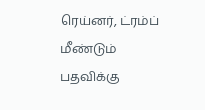ரெய்னர், ட்ரம்ப் மீண்டும் பதவிக்கு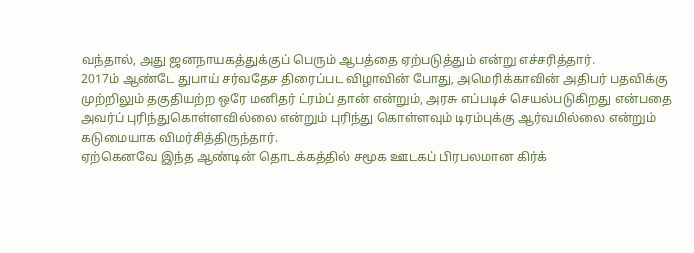வந்தால், அது ஜனநாயகத்துக்குப் பெரும் ஆபத்தை ஏற்படுத்தும் என்று எச்சரித்தார்.
2017ம் ஆண்டே துபாய் சர்வதேச திரைப்பட விழாவின் போது, அமெரிக்காவின் அதிபர் பதவிக்கு முற்றிலும் தகுதியற்ற ஒரே மனிதர் ட்ரம்ப் தான் என்றும், அரசு எப்படிச் செயல்படுகிறது என்பதை அவர்ப் புரிந்துகொள்ளவில்லை என்றும் புரிந்து கொள்ளவும் டிரம்புக்கு ஆர்வமில்லை என்றும் கடுமையாக விமர்சித்திருந்தார்.
ஏற்கெனவே இந்த ஆண்டின் தொடக்கத்தில் சமூக ஊடகப் பிரபலமான கிர்க்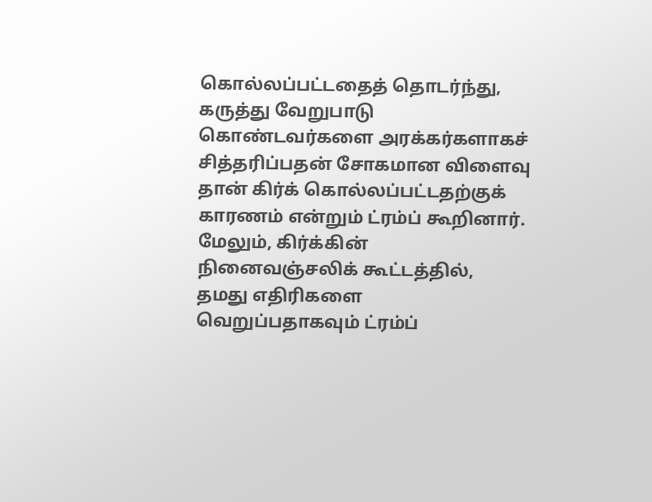கொல்லப்பட்டதைத் தொடர்ந்து, கருத்து வேறுபாடு கொண்டவர்களை அரக்கர்களாகச் சித்தரிப்பதன் சோகமான விளைவு தான் கிர்க் கொல்லப்பட்டதற்குக் காரணம் என்றும் ட்ரம்ப் கூறினார். மேலும், கிர்க்கின் நினைவஞ்சலிக் கூட்டத்தில், தமது எதிரிகளை வெறுப்பதாகவும் ட்ரம்ப்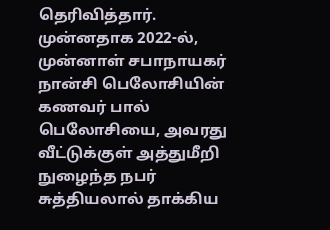தெரிவித்தார்.
முன்னதாக 2022-ல், முன்னாள் சபாநாயகர் நான்சி பெலோசியின் கணவர் பால் பெலோசியை, அவரது வீட்டுக்குள் அத்துமீறி நுழைந்த நபர் சுத்தியலால் தாக்கிய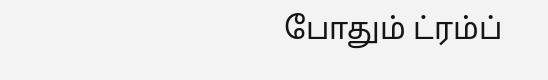போதும் ட்ரம்ப்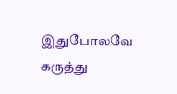இதுபோலவே கருத்து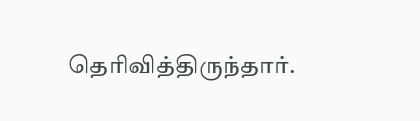தெரிவித்திருந்தார்.